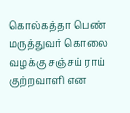கொல்கத்தா பெண் மருத்துவர் கொலை வழக்கு சஞ்சய் ராய் குற்றவாளி என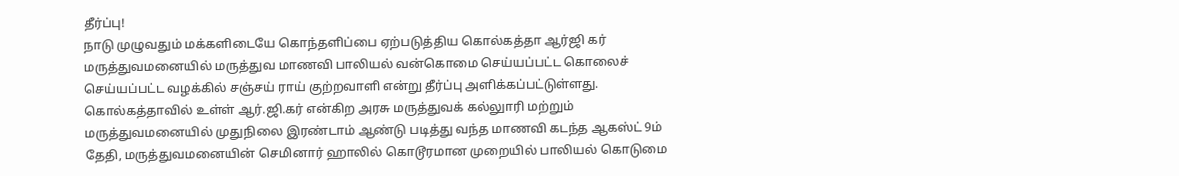தீர்ப்பு!
நாடு முழுவதும் மக்களிடையே கொந்தளிப்பை ஏற்படுத்திய கொல்கத்தா ஆர்ஜி கர் மருத்துவமனையில் மருத்துவ மாணவி பாலியல் வன்கொமை செய்யப்பட்ட கொலைச் செய்யப்பட்ட வழக்கில் சஞ்சய் ராய் குற்றவாளி என்று தீர்ப்பு அளிக்கப்பட்டுள்ளது.
கொல்கத்தாவில் உள்ள் ஆர்.ஜி.கர் என்கிற அரசு மருத்துவக் கல்லுாரி மற்றும் மருத்துவமனையில் முதுநிலை இரண்டாம் ஆண்டு படித்து வந்த மாணவி கடந்த ஆகஸ்ட் 9ம் தேதி, மருத்துவமனையின் செமினார் ஹாலில் கொடூரமான முறையில் பாலியல் கொடுமை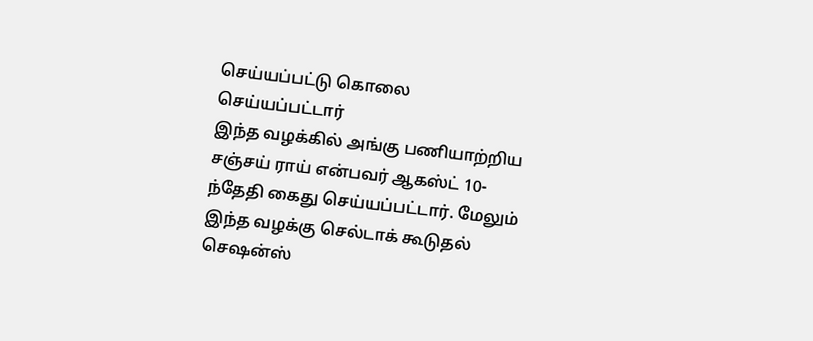செய்யப்பட்டு கொலை செய்யப்பட்டார்
இந்த வழக்கில் அங்கு பணியாற்றிய சஞ்சய் ராய் என்பவர் ஆகஸ்ட் 10-ந்தேதி கைது செய்யப்பட்டார். மேலும் இந்த வழக்கு செல்டாக் கூடுதல் செஷன்ஸ்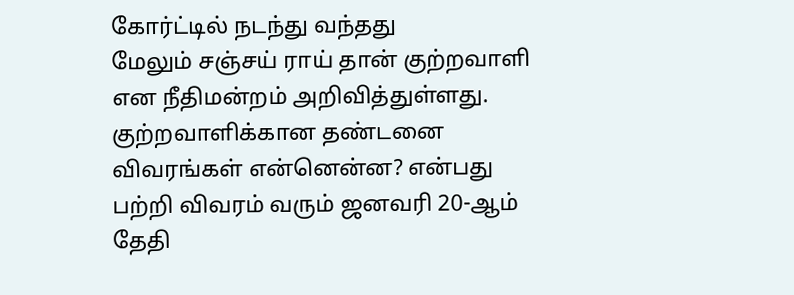கோர்ட்டில் நடந்து வந்தது
மேலும் சஞ்சய் ராய் தான் குற்றவாளி என நீதிமன்றம் அறிவித்துள்ளது. குற்றவாளிக்கான தண்டனை விவரங்கள் என்னென்ன? என்பது பற்றி விவரம் வரும் ஜனவரி 20-ஆம் தேதி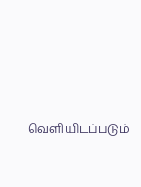வெளியிடப்படும்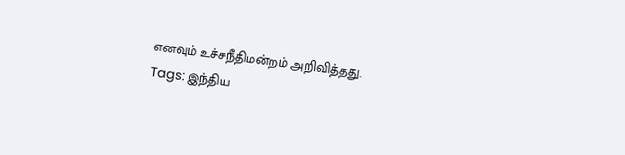எனவும் உச்சநீதிமன்றம் அறிவித்தது.
Tags: இந்திய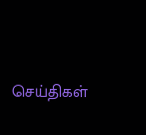செய்திகள்